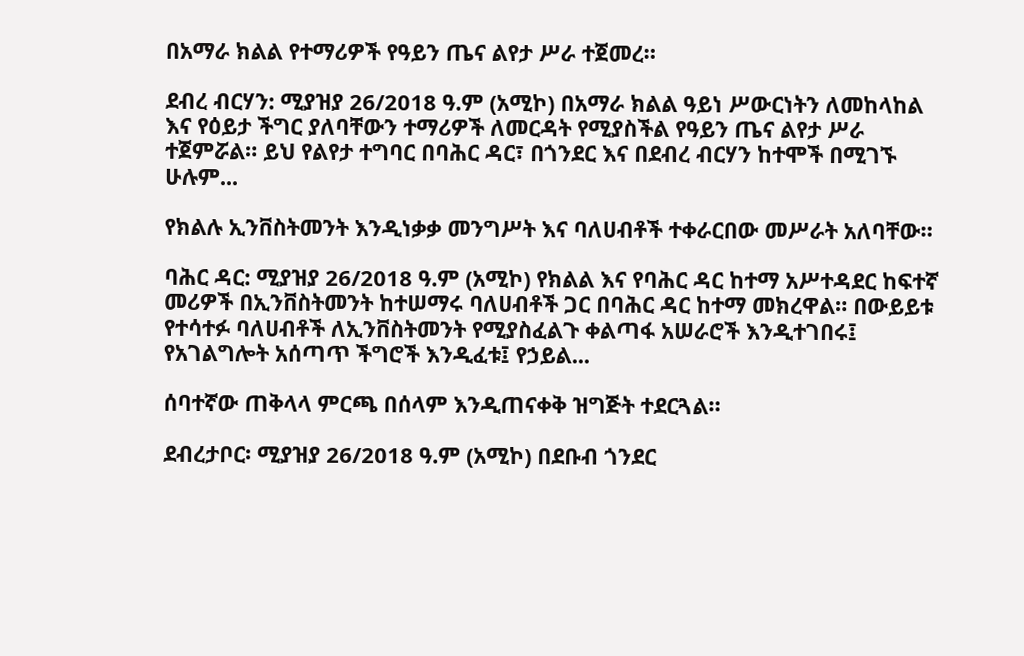በአማራ ክልል የተማሪዎች የዓይን ጤና ልየታ ሥራ ተጀመረ።

ደብረ ብርሃን: ሚያዝያ 26/2018 ዓ.ም (አሚኮ) በአማራ ክልል ዓይነ ሥውርነትን ለመከላከል እና የዕይታ ችግር ያለባቸውን ተማሪዎች ለመርዳት የሚያስችል የዓይን ጤና ልየታ ሥራ ተጀምሯል። ይህ የልየታ ተግባር በባሕር ዳር፣ በጎንደር እና በደብረ ብርሃን ከተሞች በሚገኙ ሁሉም...

የክልሉ ኢንቨስትመንት እንዲነቃቃ መንግሥት እና ባለሀብቶች ተቀራርበው መሥራት አለባቸው።

ባሕር ዳር: ሚያዝያ 26/2018 ዓ.ም (አሚኮ) የክልል እና የባሕር ዳር ከተማ አሥተዳደር ከፍተኛ መሪዎች በኢንቨስትመንት ከተሠማሩ ባለሀብቶች ጋር በባሕር ዳር ከተማ መክረዋል። በውይይቱ የተሳተፉ ባለሀብቶች ለኢንቨስትመንት የሚያስፈልጉ ቀልጣፋ አሠራሮች እንዲተገበሩ፤ የአገልግሎት አሰጣጥ ችግሮች እንዲፈቱ፤ የኃይል...

ሰባተኛው ጠቅላላ ምርጫ በሰላም እንዲጠናቀቅ ዝግጅት ተደርጓል።

ደብረታቦር፡ ሚያዝያ 26/2018 ዓ.ም (አሚኮ) በደቡብ ጎንደር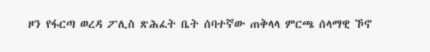ዞን የፋርጣ ወረዳ ፖሊስ ጽሕፈት ቤት ሰባተኛው ጠቅላላ ምርጫ ሰላማዊ ኾኖ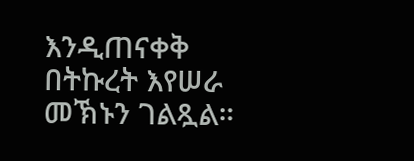እንዲጠናቀቅ በትኩረት እየሠራ መኽኑን ገልጿል።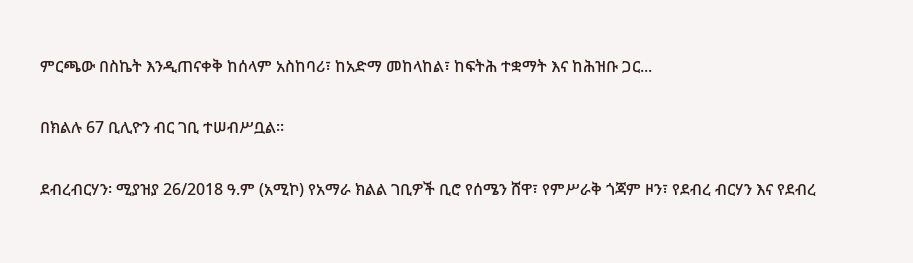ምርጫው በስኬት እንዲጠናቀቅ ከሰላም አስከባሪ፣ ከአድማ መከላከል፣ ከፍትሕ ተቋማት እና ከሕዝቡ ጋር...

በክልሉ 67 ቢሊዮን ብር ገቢ ተሠብሥቧል።

ደብረብርሃን፡ ሚያዝያ 26/2018 ዓ.ም (አሚኮ) የአማራ ክልል ገቢዎች ቢሮ የሰሜን ሸዋ፣ የምሥራቅ ጎጃም ዞን፣ የደብረ ብርሃን እና የደብረ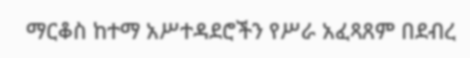ማርቆስ ከተማ አሥተዳደሮችን የሥራ አፈጻጸም በደብረ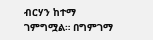ብርሃን ከተማ ገምግሟል። በግምገማ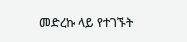መድረኩ ላይ የተገኙት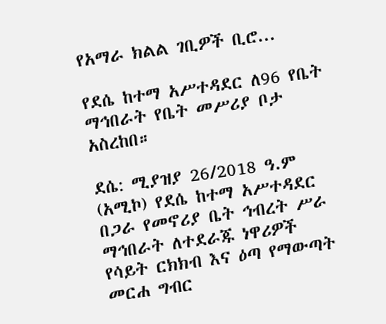የአማራ ክልል ገቢዎች ቢሮ...

የደሴ ከተማ አሥተዳደር ለ96 የቤት ማኅበራት የቤት መሥሪያ ቦታ አስረከበ።

ደሴ: ሚያዝያ 26/2018 ዓ.ም (አሚኮ) የደሴ ከተማ አሥተዳደር በጋራ የመኖሪያ ቤት ኅብረት ሥራ ማኅበራት ለተደራጁ ነዋሪዎች የሳይት ርክክብ እና ዕጣ የማውጣት መርሐ ግብር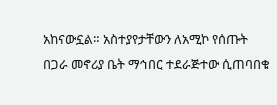አከናውኗል። አስተያየታቸውን ለአሚኮ የሰጡት በጋራ መኖሪያ ቤት ማኅበር ተደራጅተው ሲጠባበቁ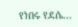የነበሩ የደሴ...